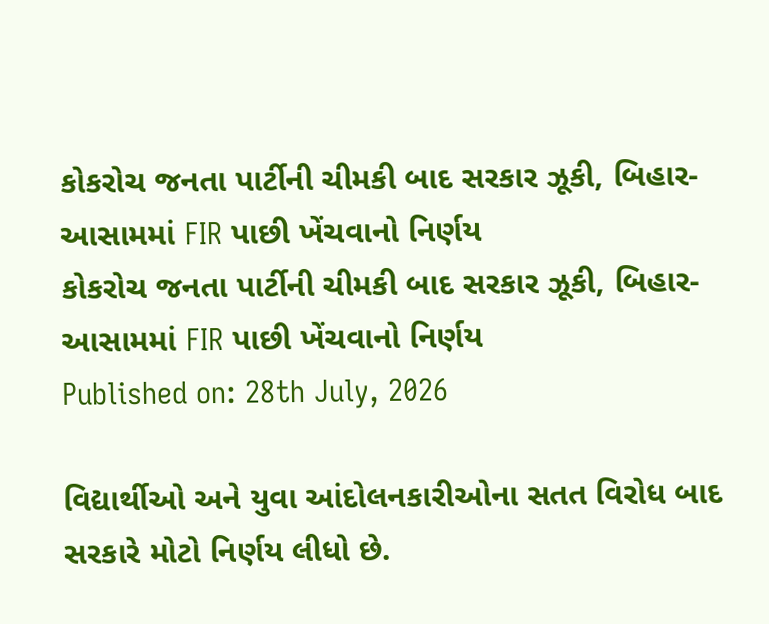કોકરોચ જનતા પાર્ટીની ચીમકી બાદ સરકાર ઝૂકી, બિહાર-આસામમાં FIR પાછી ખેંચવાનો નિર્ણય
કોકરોચ જનતા પાર્ટીની ચીમકી બાદ સરકાર ઝૂકી, બિહાર-આસામમાં FIR પાછી ખેંચવાનો નિર્ણય
Published on: 28th July, 2026

વિદ્યાર્થીઓ અને યુવા આંદોલનકારીઓના સતત વિરોધ બાદ સરકારે મોટો નિર્ણય લીધો છે.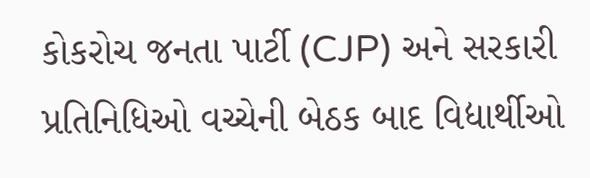કોકરોચ જનતા પાર્ટી (CJP) અને સરકારી પ્રતિનિધિઓ વચ્ચેની બેઠક બાદ વિદ્યાર્થીઓ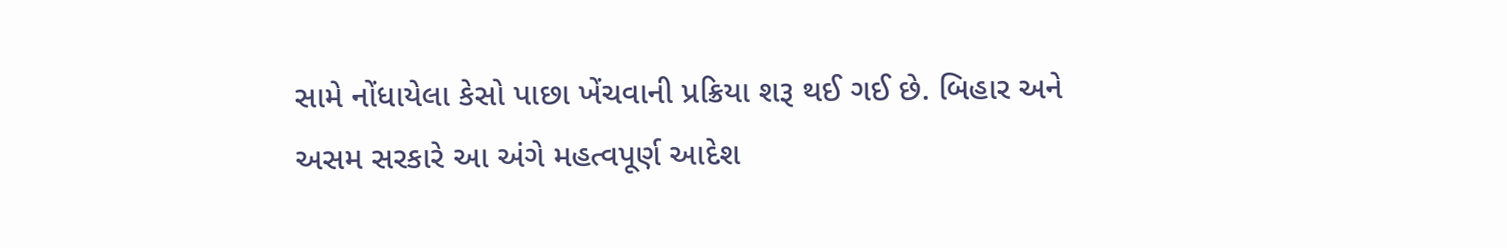સામે નોંધાયેલા કેસો પાછા ખેંચવાની પ્રક્રિયા શરૂ થઈ ગઈ છે. બિહાર અને અસમ સરકારે આ અંગે મહત્વપૂર્ણ આદેશ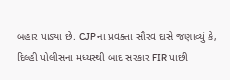બહાર પાડ્યા છે. CJPના પ્રવક્તા સૌરવ દાસે જણાવ્યું કે, દિલ્હી પોલીસના મધ્યસ્થી બાદ સરકાર FIR પાછી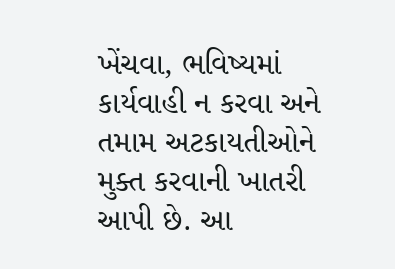ખેંચવા, ભવિષ્યમાં કાર્યવાહી ન કરવા અને તમામ અટકાયતીઓને મુક્ત કરવાની ખાતરી આપી છે. આ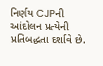નિર્ણય CJPની આંદોલન પ્રત્યેની પ્રતિબદ્ધતા દર્શાવે છે.